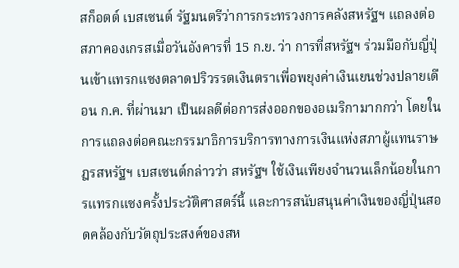สก็อตต์ เบสเซนต์ รัฐมนตรีว่าการกระทรวงการคลังสหรัฐฯ แถลงต่อสภาคองเกรสเมื่อวันอังคารที่ 15 ก.ย. ว่า การที่สหรัฐฯ ร่วมมือกับญี่ปุ่นเข้าแทรกแซงตลาดปริวรรตเงินตราเพื่อพยุงค่าเงินเยนช่วงปลายเดือน ก.ค. ที่ผ่านมา เป็นผลดีต่อการส่งออกของอเมริกามากกว่า โดยในการแถลงต่อคณะกรรมาธิการบริการทางการเงินแห่งสภาผู้แทนราษฎรสหรัฐฯ เบสเซนต์กล่าวว่า สหรัฐฯ ใช้เงินเพียงจำนวนเล็กน้อยในการแทรกแซงครั้งประวัติศาสตร์นี้ และการสนับสนุนค่าเงินของญี่ปุ่นสอดคล้องกับวัตถุประสงค์ของสห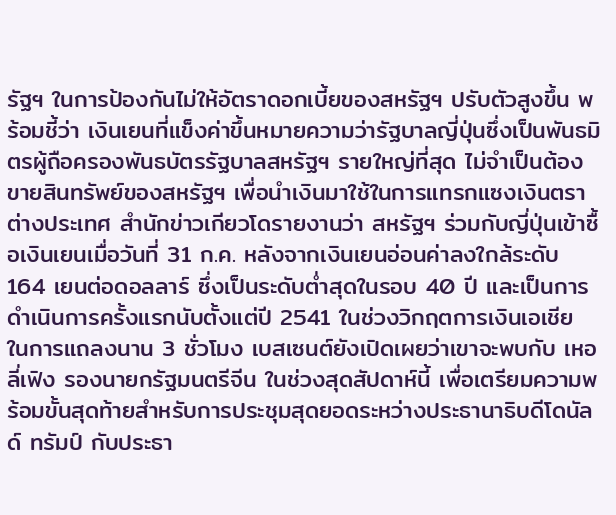รัฐฯ ในการป้องกันไม่ให้อัตราดอกเบี้ยของสหรัฐฯ ปรับตัวสูงขึ้น พร้อมชี้ว่า เงินเยนที่แข็งค่าขึ้นหมายความว่ารัฐบาลญี่ปุ่นซึ่งเป็นพันธมิตรผู้ถือครองพันธบัตรรัฐบาลสหรัฐฯ รายใหญ่ที่สุด ไม่จำเป็นต้องขายสินทรัพย์ของสหรัฐฯ เพื่อนำเงินมาใช้ในการแทรกแซงเงินตราต่างประเทศ สำนักข่าวเกียวโดรายงานว่า สหรัฐฯ ร่วมกับญี่ปุ่นเข้าซื้อเงินเยนเมื่อวันที่ 31 ก.ค. หลังจากเงินเยนอ่อนค่าลงใกล้ระดับ 164 เยนต่อดอลลาร์ ซึ่งเป็นระดับต่ำสุดในรอบ 40 ปี และเป็นการดำเนินการครั้งแรกนับตั้งแต่ปี 2541 ในช่วงวิกฤตการเงินเอเชีย ในการแถลงนาน 3 ชั่วโมง เบสเซนต์ยังเปิดเผยว่าเขาจะพบกับ เหอ ลี่เฟิง รองนายกรัฐมนตรีจีน ในช่วงสุดสัปดาห์นี้ เพื่อเตรียมความพร้อมขั้นสุดท้ายสำหรับการประชุมสุดยอดระหว่างประธานาธิบดีโดนัลด์ ทรัมป์ กับประธา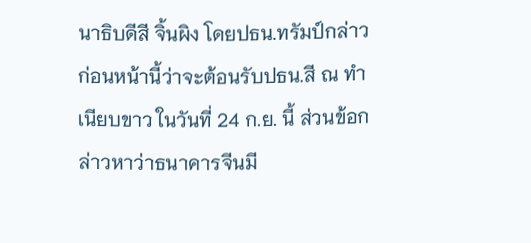นาธิบดีสี จิ้นผิง โดยปธน.ทรัมป์กล่าวก่อนหน้านี้ว่าจะต้อนรับปธน.สี ณ ทำเนียบขาว ในวันที่ 24 ก.ย. นี้ ส่วนข้อกล่าวหาว่าธนาคารจีนมี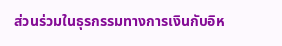ส่วนร่วมในธุรกรรมทางการเงินกับอิห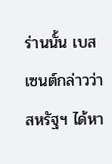ร่านนั้น เบสเซนต์กล่าวว่า สหรัฐฯ ได้หา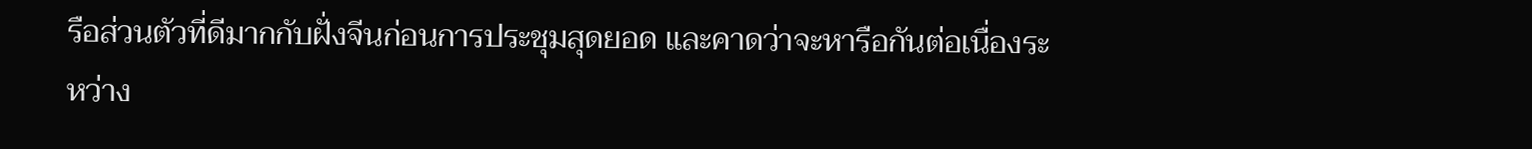รือส่วนตัวที่ดีมากกับฝั่งจีนก่อนการประชุมสุดยอด และคาดว่าจะหารือกันต่อเนื่องระหว่าง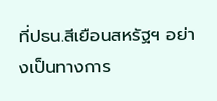ที่ปธน.สีเยือนสหรัฐฯ อย่างเป็นทางการ